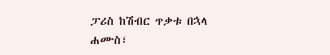ፓሪስ ከሽብር ጥቃቱ በኋላ
ሐሙስ፣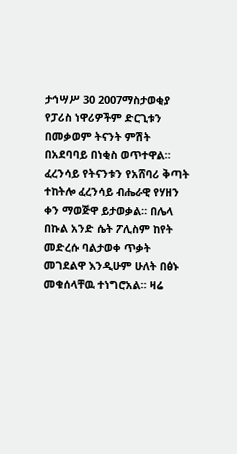ታኅሣሥ 30 2007ማስታወቂያ
የፓሪስ ነዋሪዎችም ድርጊቱን በመቃወም ትናንት ምሽት በአደባባይ በነቂስ ወጥተዋል። ፈረንሳይ የትናንቱን የአሸባሪ ቅጣት ተከትሎ ፈረንሳይ ብሔራዊ የሃዘን ቀን ማወጅዋ ይታወቃል። በሌላ በኩል አንድ ሴት ፖሊስም ከየት መድረሱ ባልታወቀ ጥቃት መገደልዋ እንዲሁም ሁለት በፅኑ መቁሰላቸዉ ተነግሮአል። ዛሬ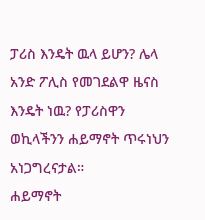ፓሪስ እንዴት ዉላ ይሆን? ሌላ አንድ ፖሊስ የመገደልዋ ዜናስ እንዴት ነዉ? የፓሪስዋን ወኪላችንን ሐይማኖት ጥሩነህን አነጋግረናታል።
ሐይማኖት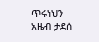ጥሩነህን
አዜብ ታደሰ